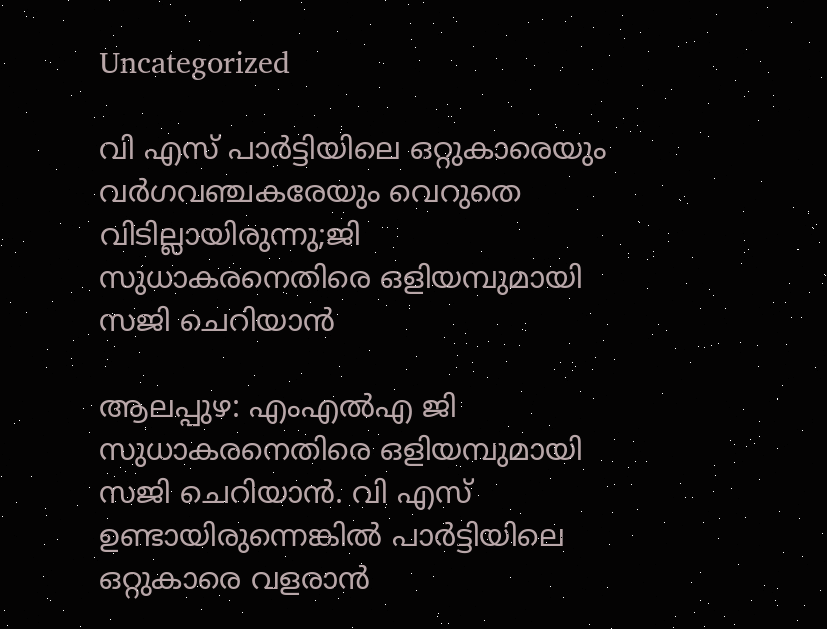Uncategorized

വി എസ് പാർട്ടിയിലെ ഒറ്റുകാരെയും വർഗവഞ്ചകരേയും വെറുതെ വിടില്ലായിരുന്നു;ജി സുധാകരനെതിരെ ഒളിയമ്പുമായി സജി ചെറിയാൻ

ആലപ്പുഴ: എംഎല്‍എ ജി സുധാകരനെതിരെ ഒളിയമ്പുമായി സജി ചെറിയാന്‍. വി എസ് ഉണ്ടായിരുന്നെങ്കില്‍ പാര്‍ട്ടിയിലെ ഒറ്റുകാരെ വളരാന്‍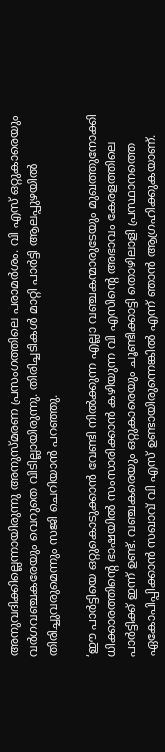അനുവദിക്കില്ലെന്നായിരുന്നു അനുസ്മരണ പ്രസംഗത്തിലെ പരാമര്‍ശം. വി എസ് ഒറ്റുകാരെയും വര്‍ഗവഞ്ചകരേയും വെറുതെ വിടില്ലായിരുന്നു. തിരിച്ചടികള്‍ മാറ്റി പാര്‍ട്ടി ആലപ്പുഴയില്‍ തിരിച്ചുവരുമെന്നും സജി ചെറിയാന്‍ പറഞ്ഞു.

‘ഈ പാര്‍ട്ടിയെ ഒറ്റുകൊടുക്കാന്‍ വേണ്ടി നില്‍ക്കുന്ന എല്ലാ വഞ്ചകന്മാരുടേയും മുഖത്തുനോക്കി ധിക്കാരത്തിന്റെ ഭാഷയില്‍ സംസാരിക്കാന്‍ കഴിയുന്ന വി എസിന്റെ അഭാവം കേരളത്തിലെ പാര്‍ട്ടിക്ക് ഇന്ന് ഉണ്ട്. വഞ്ചകരെയും ഒറ്റുകാരെയും ചൂണ്ടിക്കാട്ടി തൊഴിലാളി പ്രസ്ഥാനത്തെ ഏകോപിപ്പിക്കാന്‍ സഖാവ് വി എസ് ഉണ്ടായിരുന്നെങ്കില്‍ എന്ന് ഞാന്‍ ആഗ്രഹിക്കുകയാണ്.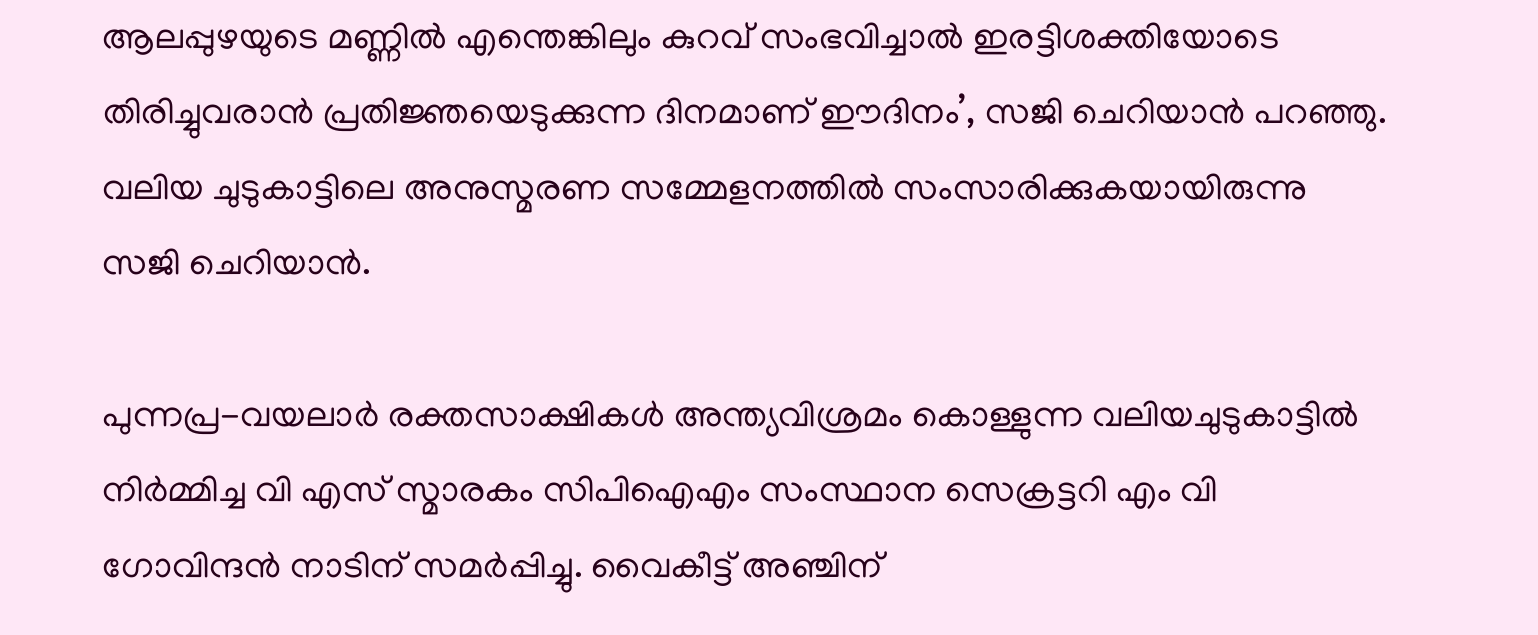ആലപ്പുഴയുടെ മണ്ണില്‍ എന്തെങ്കിലും കുറവ് സംഭവിച്ചാല്‍ ഇരട്ടിശക്തിയോടെ തിരിച്ചുവരാന്‍ പ്രതിജ്ഞയെടുക്കുന്ന ദിനമാണ് ഈദിനം’, സജി ചെറിയാന്‍ പറഞ്ഞു. വലിയ ചുടുകാട്ടിലെ അനുസ്മരണ സമ്മേളനത്തില്‍ സംസാരിക്കുകയായിരുന്നു സജി ചെറിയാന്‍.

പുന്നപ്ര-വയലാര്‍ രക്തസാക്ഷികള്‍ അന്ത്യവിശ്രമം കൊള്ളുന്ന വലിയചുടുകാട്ടില്‍ നിര്‍മ്മിച്ച വി എസ് സ്മാരകം സിപിഐഎം സംസ്ഥാന സെക്രട്ടറി എം വി ഗോവിന്ദന്‍ നാടിന് സമര്‍പ്പിച്ചു. വൈകീട്ട് അഞ്ചിന്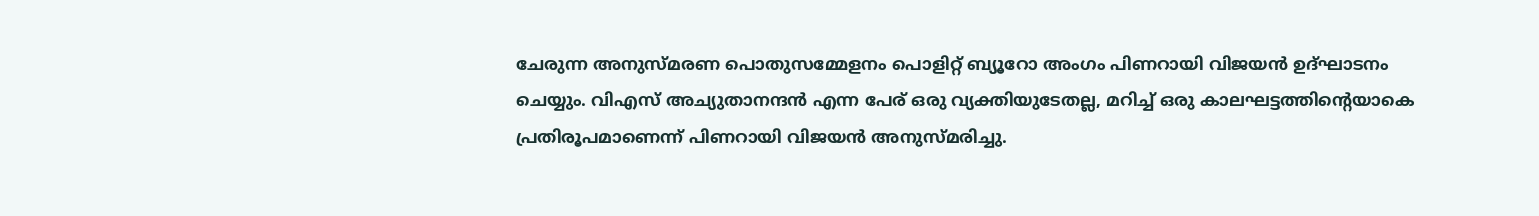ചേരുന്ന അനുസ്മരണ പൊതുസമ്മേളനം പൊളിറ്റ് ബ്യൂറോ അംഗം പിണറായി വിജയന്‍ ഉദ്ഘാടനം ചെയ്യും. വിഎസ് അച്യുതാനന്ദന്‍ എന്ന പേര് ഒരു വ്യക്തിയുടേതല്ല, മറിച്ച് ഒരു കാലഘട്ടത്തിന്റെയാകെ പ്രതിരൂപമാണെന്ന് പിണറായി വിജയന്‍ അനുസ്മരിച്ചു.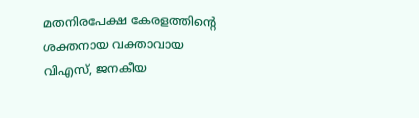മതനിരപേക്ഷ കേരളത്തിന്റെ ശക്തനായ വക്താവായ വിഎസ്, ജനകീയ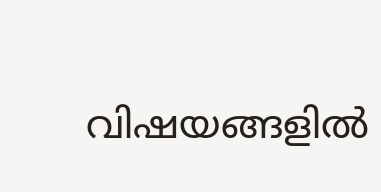വിഷയങ്ങളില്‍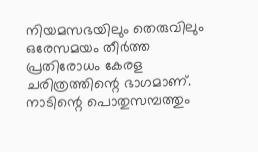നിയമസഭയിലും തെരുവിലും ഒരേസമയം തീര്‍ത്ത പ്രതിരോധം കേരള ചരിത്രത്തിന്റെ ഭാഗമാണ്. നാടിന്റെ പൊതുസമ്പത്തും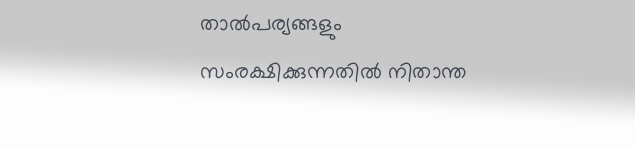താല്‍പര്യങ്ങളും സംരക്ഷിക്കുന്നതില്‍ നിതാന്ത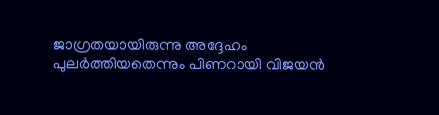ജാഗ്രതയായിരുന്നു അദ്ദേഹം പുലര്‍ത്തിയതെന്നും പിണറായി വിജയന്‍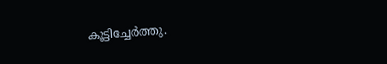കൂട്ടിച്ചേര്‍ത്തു.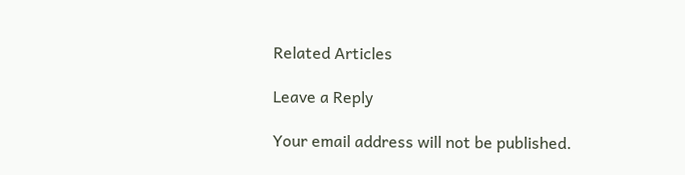Related Articles

Leave a Reply

Your email address will not be published.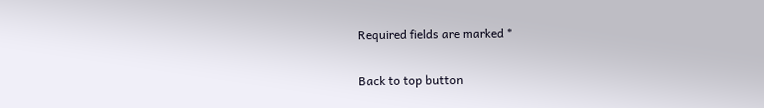Required fields are marked *

Back to top button